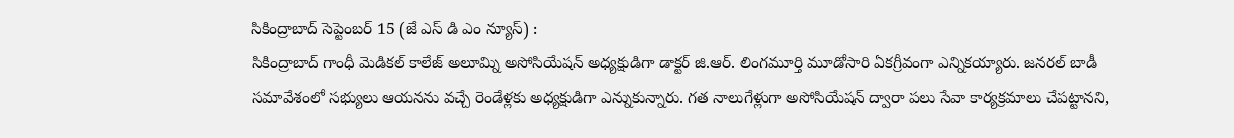సికింద్రాబాద్ సెప్టెంబర్ 15 (జే ఎస్ డి ఎం న్యూస్) :
సికింద్రాబాద్ గాంధీ మెడికల్ కాలేజ్ అలూమ్ని అసోసియేషన్ అధ్యక్షుడిగా డాక్టర్ జి.ఆర్. లింగమూర్తి మూడోసారి ఏకగ్రీవంగా ఎన్నికయ్యారు. జనరల్ బాడీ సమావేశంలో సభ్యులు ఆయనను వచ్చే రెండేళ్లకు అధ్యక్షుడిగా ఎన్నుకున్నారు. గత నాలుగేళ్లుగా అసోసియేషన్ ద్వారా పలు సేవా కార్యక్రమాలు చేపట్టానని,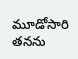మూడోసారి తనను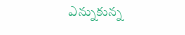ఎన్నుకున్న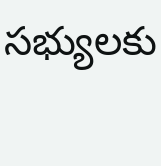సభ్యులకు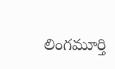లింగమూర్తి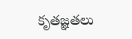కృతజ్ఞతలు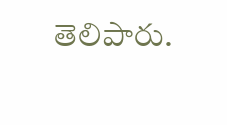తెలిపారు.